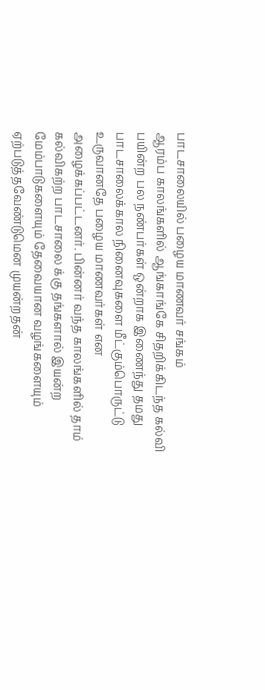பாடசாலையில் பழைய மாணவர் சங்கம்
ஆரம்ப காலங்களில் ஆங்காங்கே சிதறிக்கிடந்த கல்வி பயின்ற பல நண்பர்கள் ஒன்றாக இணைந்து தமது
பாடசாலைக்கால நினைவுகளை மீட்கும்பொருட்டு உருவானதே பழைய மாணவர்கள் என அழைக்கப்பட்டனர். பின்னர் வந்த காலங்களில் தாம் கல்விகற்ற பாடசாலை க்கு தங்களால் இயன்ற மேம்பாடுகளையும் தேவையான வழங்களையும் ஏற்படுத்தவேண்டுமென முயன்றதன்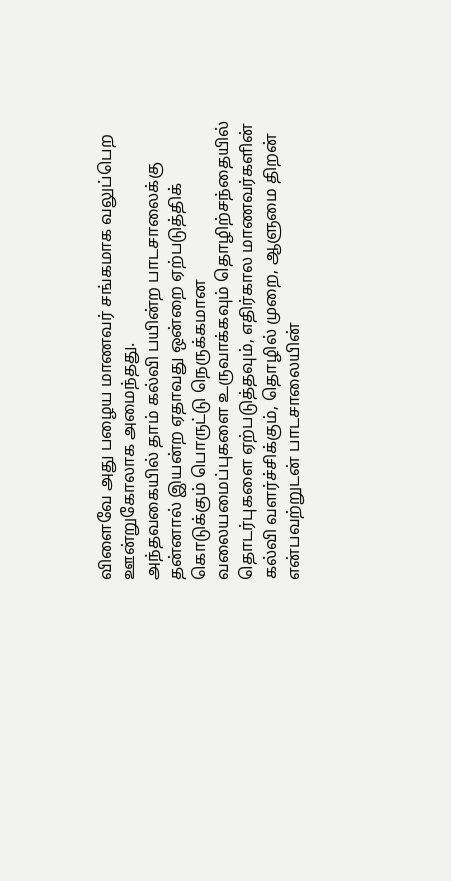விளைவே அது பழைய மாணவர் சங்கமாக வலுப்பெற ஊன்றுகோலாக அமைந்தது.
அந்தவகையில் தாம் கல்வி பயின்ற பாடசாலைக்கு தன்னால் இயன்ற ஏதாவது ஒன்றை ஏற்படுத்திக் கொடுக்கும் பொருட்டு நெருக்கமான வலையமைப்புகளை உருவாக்கவும் தொழிற்சந்தையில் தொடர்புகளை ஏற்படுத்தவும், எதிர்கால மாணவர்களின் கல்வி வளர்ச்சிக்கும், தொழில் முறை, ஆளுமை திறன் என்பவற்றுடன் பாடசாலையின்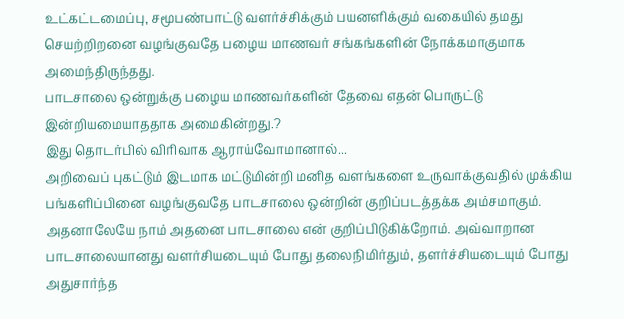உட்கட்டமைப்பு, சமூபண்பாட்டு வளர்ச்சிக்கும் பயனளிக்கும் வகையில் தமது செயற்றிறனை வழங்குவதே பழைய மாணவர் சங்கங்களின் நோக்கமாகுமாக அமைந்திருந்தது.
பாடசாலை ஒன்றுக்கு பழைய மாணவர்களின் தேவை எதன் பொருட்டு இன்றியமையாததாக அமைகின்றது.?
இது தொடர்பில் விரிவாக ஆராய்வோமானால்...
அறிவைப் புகட்டும் இடமாக மட்டுமின்றி மனித வளங்களை உருவாக்குவதில் முக்கிய பங்களிப்பினை வழங்குவதே பாடசாலை ஒன்றின் குறிப்படத்தக்க அம்சமாகும். அதனாலேயே நாம் அதனை பாடசாலை என் குறிப்பிடுகிக்றோம். அவ்வாறான பாடசாலையானது வளர்சியடையும் போது தலைநிமிர்தும், தளர்ச்சியடையும் போது அதுசார்ந்த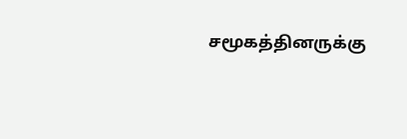சமூகத்தினருக்கு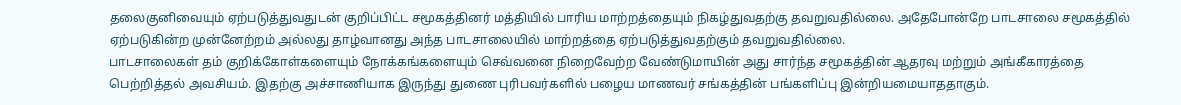தலைகுனிவையும் ஏற்படுத்துவதுடன் குறிப்பிட்ட சமூகத்தினர் மத்தியில் பாரிய மாற்றத்தையும் நிகழ்துவதற்கு தவறுவதில்லை. அதேபோன்றே பாடசாலை சமூகத்தில் ஏற்படுகின்ற முன்னேற்றம் அல்லது தாழ்வானது அந்த பாடசாலையில் மாற்றத்தை ஏற்படுத்துவதற்கும் தவறுவதில்லை.
பாடசாலைகள் தம் குறிக்கோள்களையும் நோக்கங்களையும் செவ்வனை நிறைவேற்ற வேண்டுமாயின் அது சார்ந்த சமூகத்தின் ஆதரவு மற்றும் அங்கீகாரத்தை பெற்றித்தல் அவசியம். இதற்கு அச்சாணியாக இருந்து துணை புரிபவர்களில் பழைய மாணவர் சங்கத்தின் பங்களிப்பு இன்றியமையாததாகும்.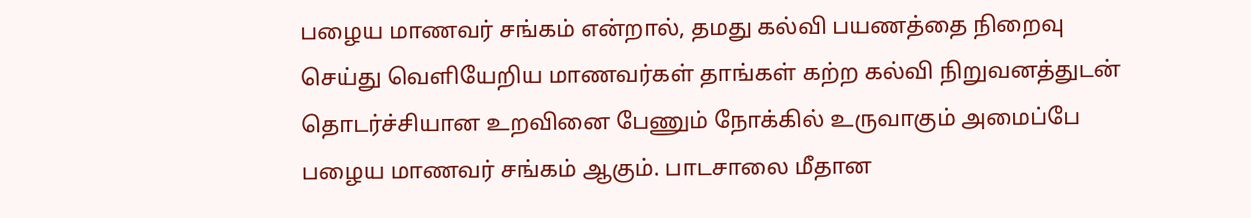பழைய மாணவர் சங்கம் என்றால், தமது கல்வி பயணத்தை நிறைவு செய்து வெளியேறிய மாணவர்கள் தாங்கள் கற்ற கல்வி நிறுவனத்துடன் தொடர்ச்சியான உறவினை பேணும் நோக்கில் உருவாகும் அமைப்பே பழைய மாணவர் சங்கம் ஆகும். பாடசாலை மீதான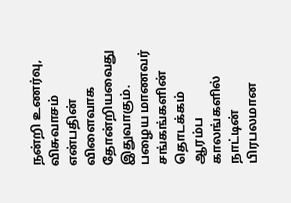நன்றி உணர்வு, விசுவாசம் என்பதின் விளைவாக தோன்றியவைது இதுவாகும்.
பழைய மாணவர் சங்கங்களின் தொடக்கம்
ஆரம்ப காலங்களில் நாட்டின் பிரபலமான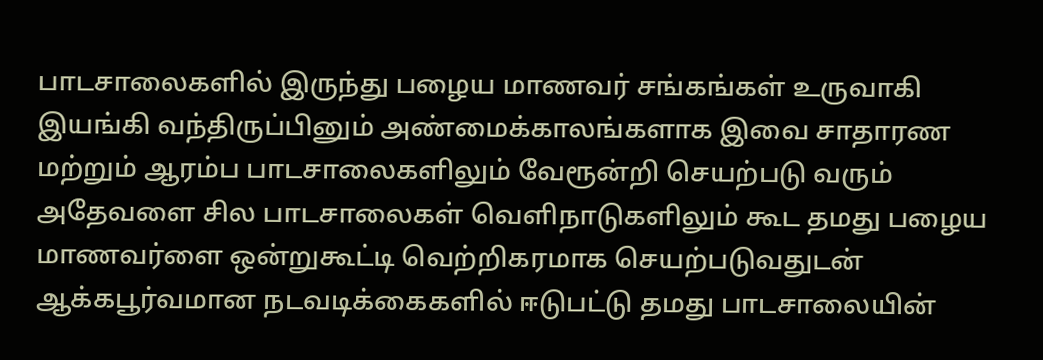பாடசாலைகளில் இருந்து பழைய மாணவர் சங்கங்கள் உருவாகி இயங்கி வந்திருப்பினும் அண்மைக்காலங்களாக இவை சாதாரண மற்றும் ஆரம்ப பாடசாலைகளிலும் வேரூன்றி செயற்படு வரும் அதேவளை சில பாடசாலைகள் வெளிநாடுகளிலும் கூட தமது பழைய மாணவர்ளை ஒன்றுகூட்டி வெற்றிகரமாக செயற்படுவதுடன் ஆக்கபூர்வமான நடவடிக்கைகளில் ஈடுபட்டு தமது பாடசாலையின்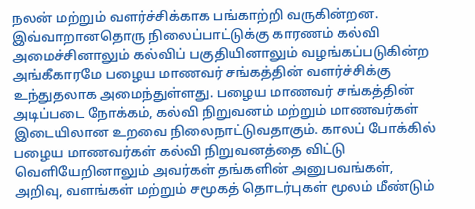நலன் மற்றும் வளர்ச்சிக்காக பங்காற்றி வருகின்றன.
இவ்வாறானதொரு நிலைப்பாட்டுக்கு காரணம் கல்வி அமைச்சினாலும் கல்விப் பகுதியினாலும் வழங்கப்படுகின்ற அங்கீகாரமே பழைய மாணவர் சங்கத்தின் வளர்ச்சிக்கு உந்துதலாக அமைந்துள்ளது. பழைய மாணவர் சங்கத்தின் அடிப்படை நோக்கம், கல்வி நிறுவனம் மற்றும் மாணவர்கள் இடையிலான உறவை நிலைநாட்டுவதாகும். காலப் போக்கில் பழைய மாணவர்கள் கல்வி நிறுவனத்தை விட்டு வெளியேறினாலும் அவர்கள் தங்களின் அனுபவங்கள், அறிவு, வளங்கள் மற்றும் சமூகத் தொடர்புகள் மூலம் மீண்டும்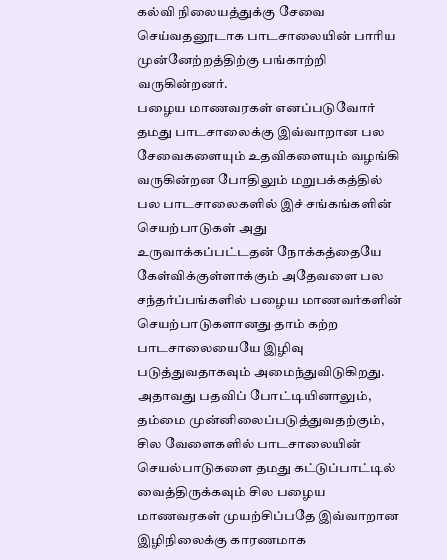கல்வி நிலையத்துக்கு சேவை செய்வதனூடாக பாடசாலையின் பாரிய முன்னேற்றத்திற்கு பங்காற்றி வருகின்றனர்.
பழைய மாணவரகள் எனப்படுவோர் தமது பாடசாலைக்கு இவ்வாறான பல சேவைகளையும் உதவிகளையும் வழங்கி வருகின்றன போதிலும் மறுபக்கத்தில் பல பாடசாலைகளில் இச் சங்கங்களின் செயற்பாடுகள் அது உருவாக்கப்பட்டதன் நோக்கத்தையே கேள்விக்குள்ளாக்கும் அதேவளை பல சந்தர்ப்பங்களில் பழைய மாணவர்களின் செயற்பாடுகளானது தாம் கற்ற பாடசாலையையே இழிவு படுத்துவதாகவும் அமைந்துவிடுகிறது.
அதாவது பதவிப் போட்டியினாலும், தம்மை முன்னிலைப்படுத்துவதற்கும், சில வேளைகளில் பாடசாலையின் செயல்பாடுகளை தமது கட்டுப்பாட்டில் வைத்திருக்கவும் சில பழைய மாணவரகள் முயற்சிப்பதே இவ்வாறான இழிநிலைக்கு காரணமாக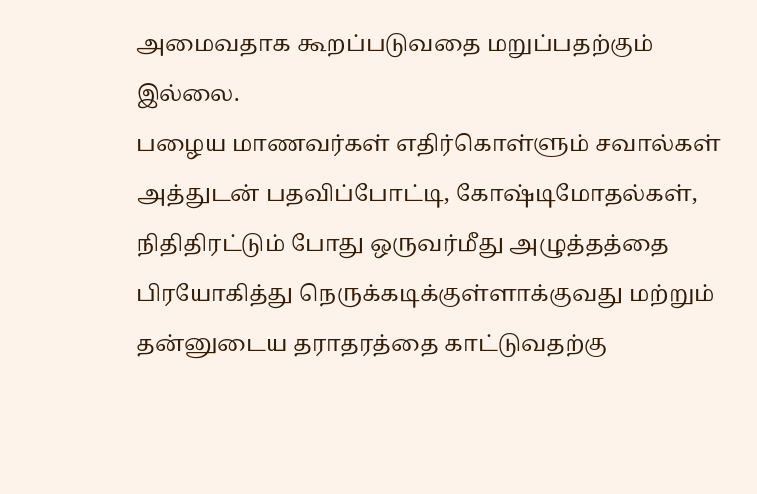அமைவதாக கூறப்படுவதை மறுப்பதற்கும் இல்லை.
பழைய மாணவர்கள் எதிர்கொள்ளும் சவால்கள்
அத்துடன் பதவிப்போட்டி, கோஷ்டிமோதல்கள், நிதிதிரட்டும் போது ஒருவர்மீது அழுத்தத்தை பிரயோகித்து நெருக்கடிக்குள்ளாக்குவது மற்றும் தன்னுடைய தராதரத்தை காட்டுவதற்கு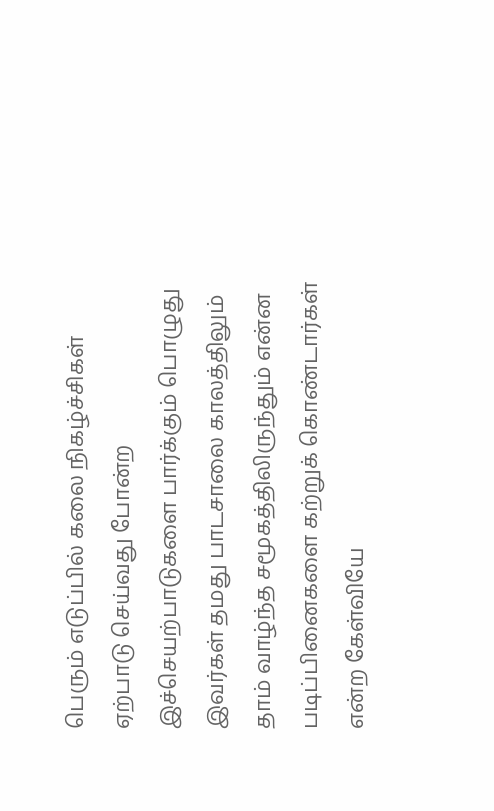பெரும் எடுப்பில் கலை நிகழ்ச்சிகள் ஏற்பாடு செய்வது போன்ற இச்செயற்பாடுகளை பார்க்கும் பொழுது இவர்கள் தமது பாடசாலை காலத்திலும் தாம் வாழ்ந்த சமூகத்திலிருந்தும் என்ன படிப்பினைகளை கற்றுக் கொண்டார்கள் என்ற கேள்வியே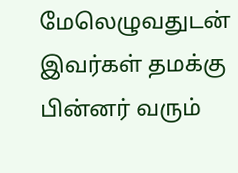மேலெழுவதுடன் இவர்கள் தமக்கு பின்னர் வரும்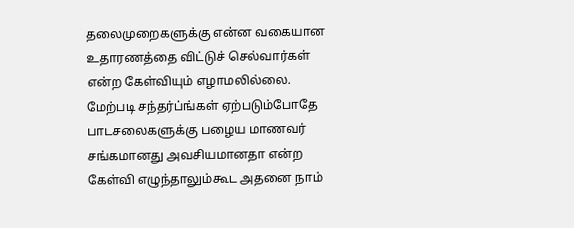தலைமுறைகளுக்கு என்ன வகையான உதாரணத்தை விட்டுச் செல்வார்கள் என்ற கேள்வியும் எழாமலில்லை.
மேற்படி சந்தர்ப்ங்கள் ஏற்படும்போதே பாடசலைகளுக்கு பழைய மாணவர் சங்கமானது அவசியமானதா என்ற கேள்வி எழுந்தாலும்கூட அதனை நாம்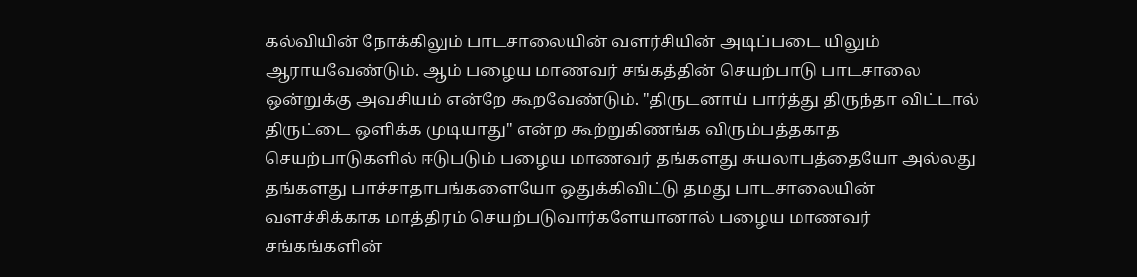கல்வியின் நோக்கிலும் பாடசாலையின் வளர்சியின் அடிப்படை யிலும் ஆராயவேண்டும். ஆம் பழைய மாணவர் சங்கத்தின் செயற்பாடு பாடசாலை ஒன்றுக்கு அவசியம் என்றே கூறவேண்டும். "திருடனாய் பார்த்து திருந்தா விட்டால் திருட்டை ஒளிக்க முடியாது" என்ற கூற்றுகிணங்க விரும்பத்தகாத செயற்பாடுகளில் ஈடுபடும் பழைய மாணவர் தங்களது சுயலாபத்தையோ அல்லது தங்களது பாச்சாதாபங்களையோ ஒதுக்கிவிட்டு தமது பாடசாலையின் வளச்சிக்காக மாத்திரம் செயற்படுவார்களேயானால் பழைய மாணவர் சங்கங்களின்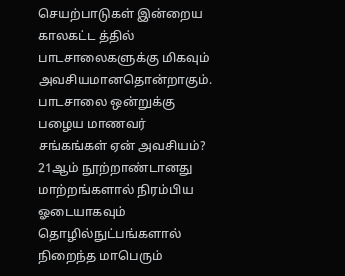செயற்பாடுகள் இன்றைய காலகட்ட த்தில் பாடசாலைகளுக்கு மிகவும் அவசியமானதொன்றாகும்.
பாடசாலை ஒன்றுக்கு பழைய மாணவர் சங்கங்கள் ஏன் அவசியம்?
21ஆம் நூற்றாண்டானது மாற்றங்களால் நிரம்பிய ஓடையாகவும் தொழில்நுட்பங்களால் நிறைந்த மாபெரும்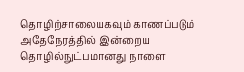தொழிற்சாலையகவும் காணப்படும் அதேநேரத்தில் இன்றைய தொழில்நுட்பமானது நாளை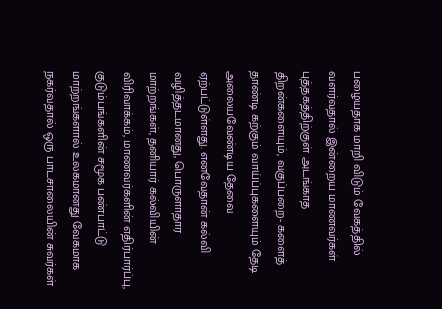பழையதாக மாறி விடும் வேகத்தில் வளர்வதால் இன்றைய மாணவர்கள் புத்தகத்திற்குள் அடங்காத திறன்களையும், வகுப்பறை- களைத் தாண்டி கற்கும் வாய்ப்புகளையும் தேடி அலையவேண்டிய தேவை ஏற்பட்டுள்ளது. எனவேதான் கல்வி வழித்தடமானது, பொருளாதார மாற்றங்கள், தனியார் கல்வியின் விரிவாக்கம், மாணவர்களின் எதிர்பார்ப்பு, குடும்பங்களின் சமூக பண்பாட்டு மாற்றங்களால் உலகமானது வேகமாக நகர்வதால் ஒரு பாடசாலையின் சுவர்கள்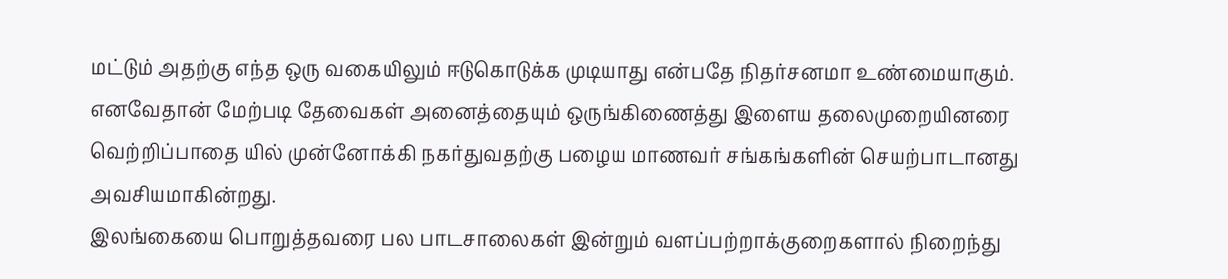மட்டும் அதற்கு எந்த ஒரு வகையிலும் ஈடுகொடுக்க முடியாது என்பதே நிதர்சனமா உண்மையாகும். எனவேதான் மேற்படி தேவைகள் அனைத்தையும் ஒருங்கிணைத்து இளைய தலைமுறையினரை வெற்றிப்பாதை யில் முன்னோக்கி நகர்துவதற்கு பழைய மாணவர் சங்கங்களின் செயற்பாடானது அவசியமாகின்றது.
இலங்கையை பொறுத்தவரை பல பாடசாலைகள் இன்றும் வளப்பற்றாக்குறைகளால் நிறைந்து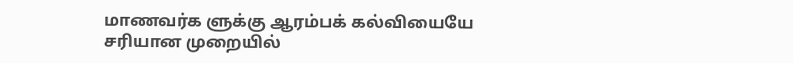மாணவர்க ளுக்கு ஆரம்பக் கல்வியையே சரியான முறையில்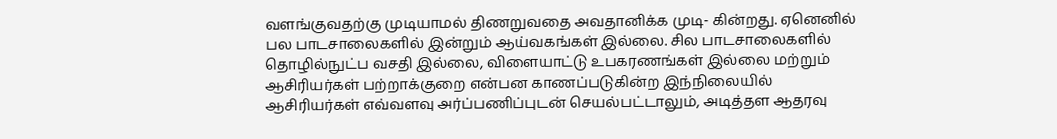வளங்குவதற்கு முடியாமல் திணறுவதை அவதானிக்க முடி- கின்றது. ஏனெனில் பல பாடசாலைகளில் இன்றும் ஆய்வகங்கள் இல்லை. சில பாடசாலைகளில் தொழில்நுட்ப வசதி இல்லை, விளையாட்டு உபகரணங்கள் இல்லை மற்றும் ஆசிரியர்கள் பற்றாக்குறை என்பன காணப்படுகின்ற இந்நிலையில் ஆசிரியர்கள் எவ்வளவு அர்ப்பணிப்புடன் செயல்பட்டாலும், அடித்தள ஆதரவு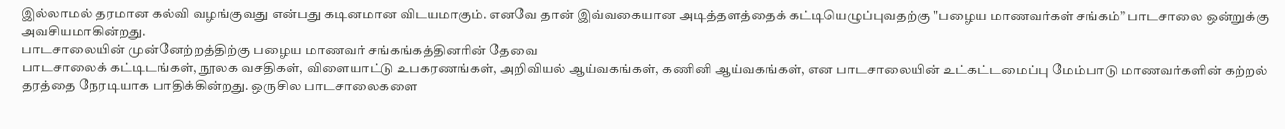இல்லாமல் தரமான கல்வி வழங்குவது என்பது கடினமான விடயமாகும். எனவே தான் இவ்வகையான அடித்தளத்தைக் கட்டியெழுப்புவதற்கு "பழைய மாணவர்கள் சங்கம்” பாடசாலை ஒன்றுக்கு அவசியமாகின்றது.
பாடசாலையின் முன்னேற்றத்திற்கு பழைய மாணவர் சங்கங்கத்தினரின் தேவை
பாடசாலைக் கட்டிடங்கள், நூலக வசதிகள், விளையாட்டு உபகரணங்கள், அறிவியல் ஆய்வகங்கள், கணினி ஆய்வகங்கள், என பாடசாலையின் உட்கட்டமைப்பு மேம்பாடு மாணவர்களின் கற்றல் தரத்தை நேரடியாக பாதிக்கின்றது. ஒருசில பாடசாலைகளை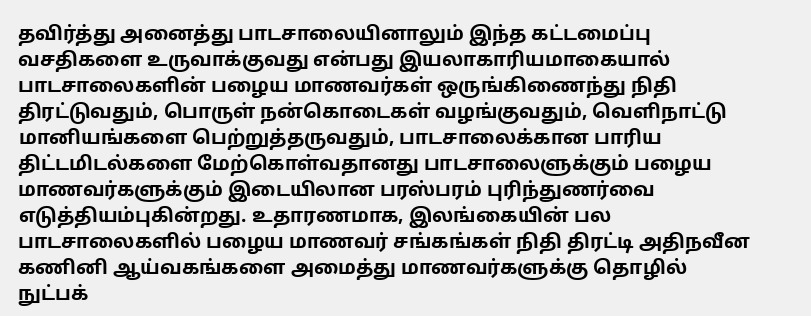தவிர்த்து அனைத்து பாடசாலையினாலும் இந்த கட்டமைப்பு வசதிகளை உருவாக்குவது என்பது இயலாகாரியமாகையால் பாடசாலைகளின் பழைய மாணவர்கள் ஒருங்கிணைந்து நிதி திரட்டுவதும், பொருள் நன்கொடைகள் வழங்குவதும், வெளிநாட்டு மானியங்களை பெற்றுத்தருவதும், பாடசாலைக்கான பாரிய திட்டமிடல்களை மேற்கொள்வதானது பாடசாலைளுக்கும் பழைய மாணவர்களுக்கும் இடையிலான பரஸ்பரம் புரிந்துணர்வை எடுத்தியம்புகின்றது. உதாரணமாக, இலங்கையின் பல பாடசாலைகளில் பழைய மாணவர் சங்கங்கள் நிதி திரட்டி அதிநவீன கணினி ஆய்வகங்களை அமைத்து மாணவர்களுக்கு தொழில் நுட்பக்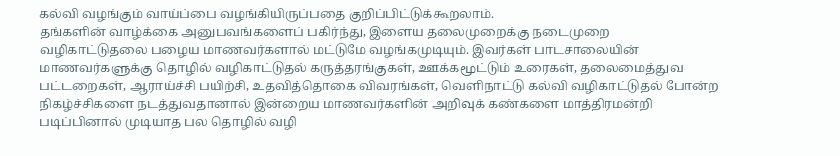கல்வி வழங்கும் வாய்ப்பை வழங்கியிருப்பதை குறிப்பிட்டுக்கூறலாம்.
தங்களின் வாழ்க்கை அனுபவங்களைப் பகிர்ந்து, இளைய தலைமுறைக்கு நடைமுறை வழிகாட்டுதலை பழைய மாணவர்களால் மட்டுமே வழங்கமுடியும். இவர்கள் பாடசாலையின் மாணவர்களுக்கு தொழில் வழிகாட்டுதல் கருத்தரங்குகள், ஊக்கமூட்டும் உரைகள், தலைமைத்துவ பட்டறைகள், ஆராய்ச்சி பயிற்சி, உதவித்தொகை விவரங்கள், வெளிநாட்டு கல்வி வழிகாட்டுதல் போன்ற நிகழ்ச்சிகளை நடத்துவதானால் இன்றைய மாணவர்களின் அறிவுக் கண்களை மாத்திரமன்றி படிப்பினால் முடியாத பல தொழில் வழி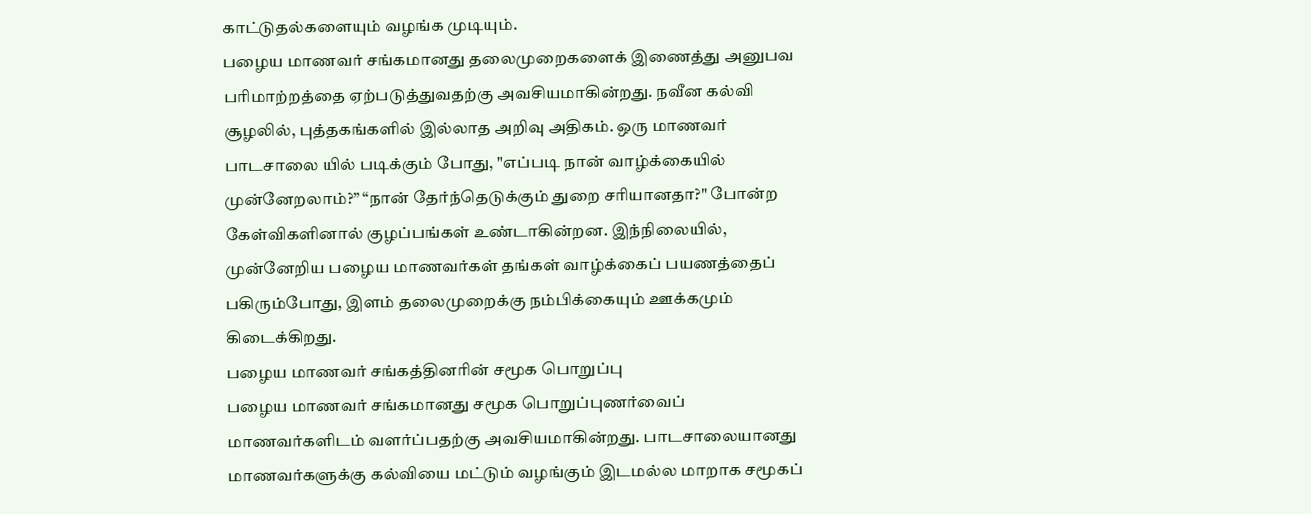காட்டுதல்களையும் வழங்க முடியும்.
பழைய மாணவர் சங்கமானது தலைமுறைகளைக் இணைத்து அனுபவ பரிமாற்றத்தை ஏற்படுத்துவதற்கு அவசியமாகின்றது. நவீன கல்வி சூழலில், புத்தகங்களில் இல்லாத அறிவு அதிகம். ஒரு மாணவர் பாடசாலை யில் படிக்கும் போது, "எப்படி நான் வாழ்க்கையில் முன்னேறலாம்?” “நான் தேர்ந்தெடுக்கும் துறை சரியானதா?" போன்ற கேள்விகளினால் குழப்பங்கள் உண்டாகின்றன. இந்நிலையில், முன்னேறிய பழைய மாணவர்கள் தங்கள் வாழ்க்கைப் பயணத்தைப் பகிரும்போது, இளம் தலைமுறைக்கு நம்பிக்கையும் ஊக்கமும் கிடைக்கிறது.
பழைய மாணவர் சங்கத்தினரின் சமூக பொறுப்பு
பழைய மாணவர் சங்கமானது சமூக பொறுப்புணர்வைப் மாணவர்களிடம் வளர்ப்பதற்கு அவசியமாகின்றது. பாடசாலையானது மாணவர்களுக்கு கல்வியை மட்டும் வழங்கும் இடமல்ல மாறாக சமூகப்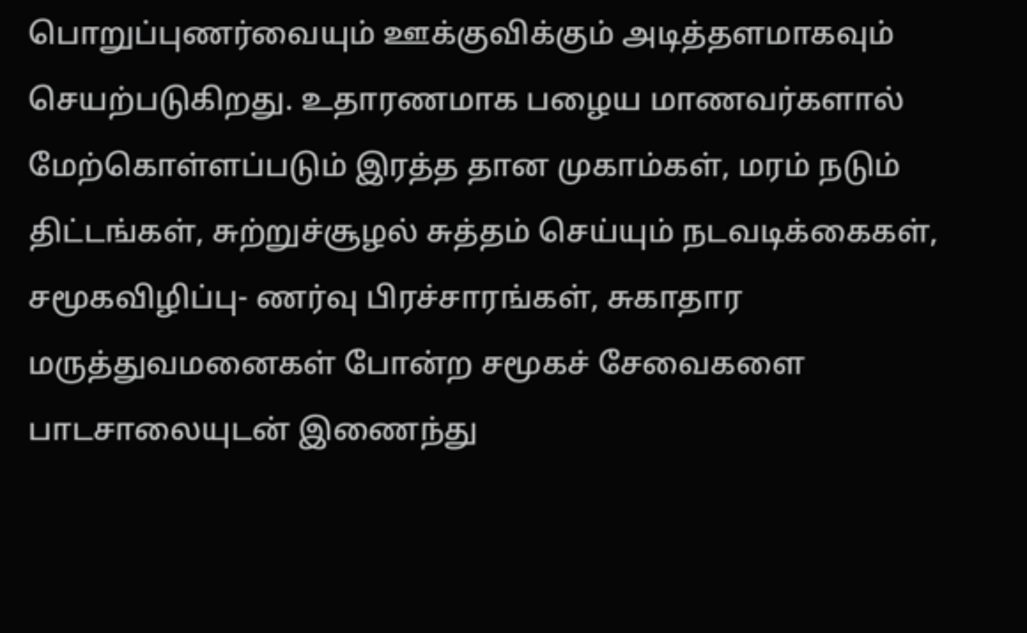பொறுப்புணர்வையும் ஊக்குவிக்கும் அடித்தளமாகவும் செயற்படுகிறது. உதாரணமாக பழைய மாணவர்களால் மேற்கொள்ளப்படும் இரத்த தான முகாம்கள், மரம் நடும் திட்டங்கள், சுற்றுச்சூழல் சுத்தம் செய்யும் நடவடிக்கைகள், சமூகவிழிப்பு- ணர்வு பிரச்சாரங்கள், சுகாதார மருத்துவமனைகள் போன்ற சமூகச் சேவைகளை பாடசாலையுடன் இணைந்து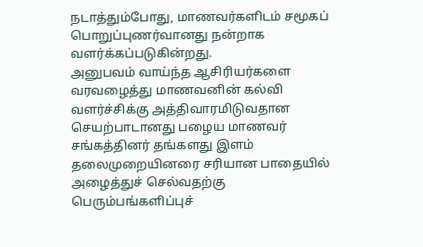நடாத்தும்போது, மாணவர்களிடம் சமூகப் பொறுப்புணர்வானது நன்றாக வளர்க்கப்படுகின்றது.
அனுபவம் வாய்ந்த ஆசிரியர்களை வரவழைத்து மாணவனின் கல்வி வளர்ச்சிக்கு அத்திவாரமிடுவதான செயற்பாடானது பழைய மாணவர் சங்கத்தினர் தங்களது இளம் தலைமுறையினரை சரியான பாதையில் அழைத்துச் செல்வதற்கு பெரும்பங்களிப்புச்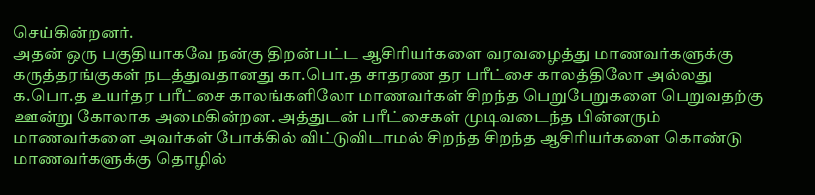செய்கின்றனர்.
அதன் ஒரு பகுதியாகவே நன்கு திறன்பட்ட ஆசிரியர்களை வரவழைத்து மாணவர்களுக்கு கருத்தரங்குகள் நடத்துவதானது கா.பொ.த சாதரண தர பரீட்சை காலத்திலோ அல்லது க.பொ.த உயர்தர பரீட்சை காலங்களிலோ மாணவர்கள் சிறந்த பெறுபேறுகளை பெறுவதற்கு ஊன்று கோலாக அமைகின்றன. அத்துடன் பரீட்சைகள் முடிவடைந்த பின்னரும் மாணவர்களை அவர்கள் போக்கில் விட்டுவிடாமல் சிறந்த சிறந்த ஆசிரியர்களை கொண்டு மாணவர்களுக்கு தொழில்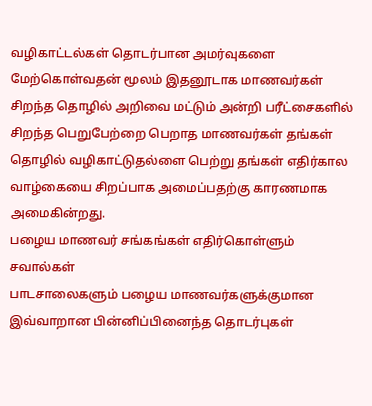வழிகாட்டல்கள் தொடர்பான அமர்வுகளை மேற்கொள்வதன் மூலம் இதனூடாக மாணவர்கள் சிறந்த தொழில் அறிவை மட்டும் அன்றி பரீட்சைகளில் சிறந்த பெறுபேற்றை பெறாத மாணவர்கள் தங்கள் தொழில் வழிகாட்டுதல்ளை பெற்று தங்கள் எதிர்கால வாழ்கையை சிறப்பாக அமைப்பதற்கு காரணமாக அமைகின்றது.
பழைய மாணவர் சங்கங்கள் எதிர்கொள்ளும் சவால்கள்
பாடசாலைகளும் பழைய மாணவர்களுக்குமான இவ்வாறான பின்னிப்பினைந்த தொடர்புகள்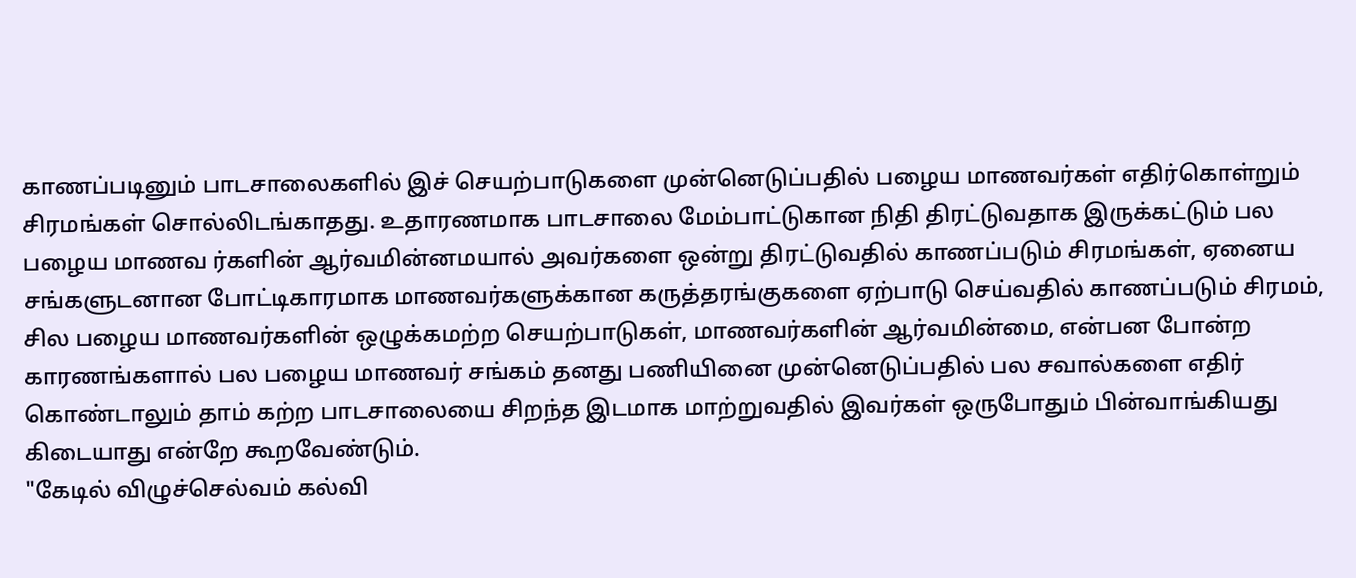காணப்படினும் பாடசாலைகளில் இச் செயற்பாடுகளை முன்னெடுப்பதில் பழைய மாணவர்கள் எதிர்கொள்றும் சிரமங்கள் சொல்லிடங்காதது. உதாரணமாக பாடசாலை மேம்பாட்டுகான நிதி திரட்டுவதாக இருக்கட்டும் பல பழைய மாணவ ர்களின் ஆர்வமின்னமயால் அவர்களை ஒன்று திரட்டுவதில் காணப்படும் சிரமங்கள், ஏனைய சங்களுடனான போட்டிகாரமாக மாணவர்களுக்கான கருத்தரங்குகளை ஏற்பாடு செய்வதில் காணப்படும் சிரமம், சில பழைய மாணவர்களின் ஒழுக்கமற்ற செயற்பாடுகள், மாணவர்களின் ஆர்வமின்மை, என்பன போன்ற காரணங்களால் பல பழைய மாணவர் சங்கம் தனது பணியினை முன்னெடுப்பதில் பல சவால்களை எதிர் கொண்டாலும் தாம் கற்ற பாடசாலையை சிறந்த இடமாக மாற்றுவதில் இவர்கள் ஒருபோதும் பின்வாங்கியது கிடையாது என்றே கூறவேண்டும்.
"கேடில் விழுச்செல்வம் கல்வி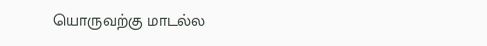யொருவற்கு மாடல்ல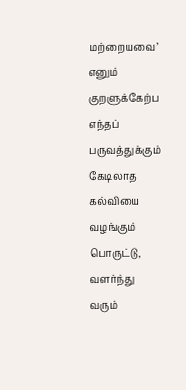மற்றையவை’ எனும் குறளுக்கேற்ப எந்தப் பருவத்துக்கும் கேடிலாத கல்வியை வழங்கும் பொருட்டு, வளர்ந்து வரும்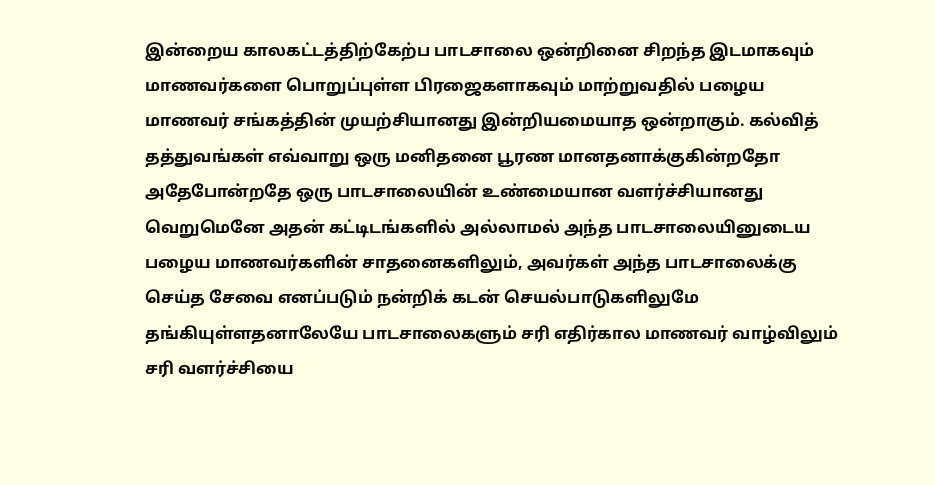இன்றைய காலகட்டத்திற்கேற்ப பாடசாலை ஒன்றினை சிறந்த இடமாகவும் மாணவர்களை பொறுப்புள்ள பிரஜைகளாகவும் மாற்றுவதில் பழைய மாணவர் சங்கத்தின் முயற்சியானது இன்றியமையாத ஒன்றாகும். கல்வித் தத்துவங்கள் எவ்வாறு ஒரு மனிதனை பூரண மானதனாக்குகின்றதோ அதேபோன்றதே ஒரு பாடசாலையின் உண்மையான வளர்ச்சியானது வெறுமெனே அதன் கட்டிடங்களில் அல்லாமல் அந்த பாடசாலையினுடைய பழைய மாணவர்களின் சாதனைகளிலும், அவர்கள் அந்த பாடசாலைக்கு செய்த சேவை எனப்படும் நன்றிக் கடன் செயல்பாடுகளிலுமே தங்கியுள்ளதனாலேயே பாடசாலைகளும் சரி எதிர்கால மாணவர் வாழ்விலும் சரி வளர்ச்சியை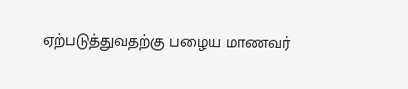ஏற்படுத்துவதற்கு பழைய மாணவர்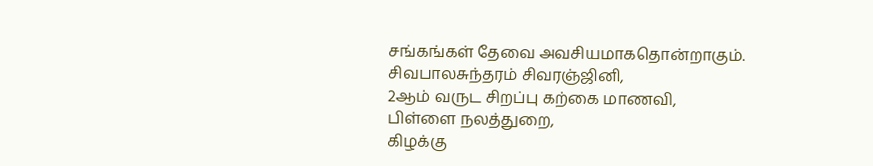சங்கங்கள் தேவை அவசியமாகதொன்றாகும்.
சிவபாலசுந்தரம் சிவரஞ்ஜினி,
2ஆம் வருட சிறப்பு கற்கை மாணவி,
பிள்ளை நலத்துறை,
கிழக்கு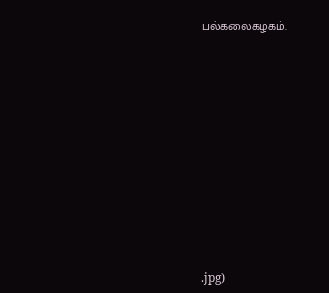பல்கலைகழகம்.











.jpg)